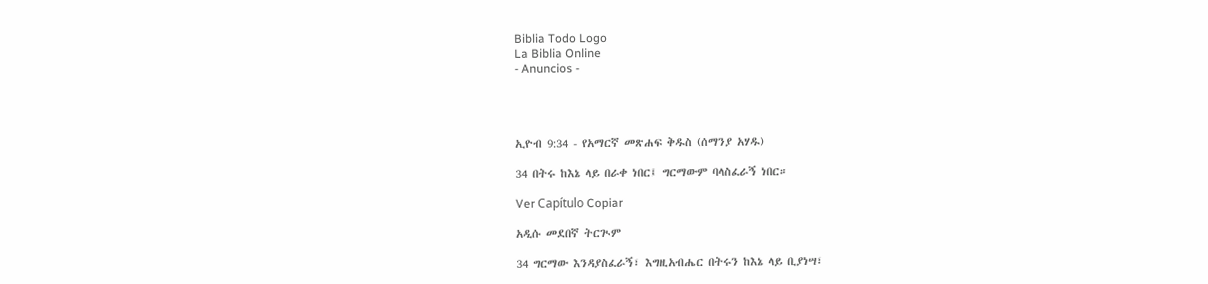Biblia Todo Logo
La Biblia Online
- Anuncios -




ኢዮብ 9:34 - የአማርኛ መጽሐፍ ቅዱስ (ሰማንያ አሃዱ)

34 በትሩ ከእኔ ላይ በራቀ ነበር፤ ግርማውም ባላስፈራኝ ነበር።

Ver Capítulo Copiar

አዲሱ መደበኛ ትርጒም

34 ግርማው እንዳያስፈራኝ፣ እግዚአብሔር በትሩን ከእኔ ላይ ቢያነሣ፣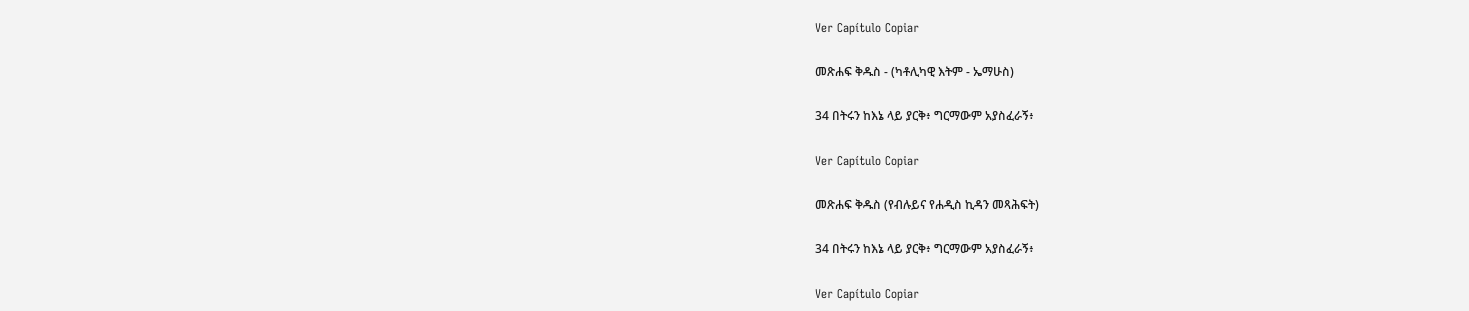Ver Capítulo Copiar

መጽሐፍ ቅዱስ - (ካቶሊካዊ እትም - ኤማሁስ)

34 በትሩን ከእኔ ላይ ያርቅ፥ ግርማውም አያስፈራኝ፥

Ver Capítulo Copiar

መጽሐፍ ቅዱስ (የብሉይና የሐዲስ ኪዳን መጻሕፍት)

34 በትሩን ከእኔ ላይ ያርቅ፥ ግርማውም አያስፈራኝ፥

Ver Capítulo Copiar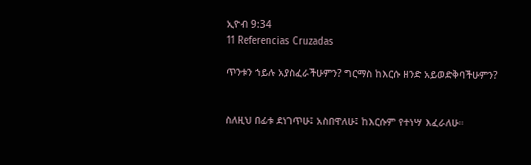ኢዮብ 9:34
11 Referencias Cruzadas

ጥንቱን ኀይሉ አያስፈራችሁምን? ግርማስ ከእርሱ ዘንድ አይወድቅባችሁምን?


ስለዚህ በፊቱ ደነገጥሁ፤ አስበዋለሁ፤ ከእርሱም የተነሣ እፈራለሁ።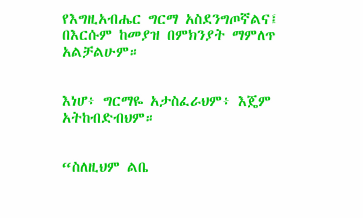የእግዚአብሔር ግርማ አስደንግጦኛልና፤ በእርሱም ከመያዝ በምክንያት ማምለጥ አልቻልሁም።


እነሆ፥ ግርማዬ አታስፈራህም፥ እጄም አትከብድብህም።


“ስለዚህም ልቤ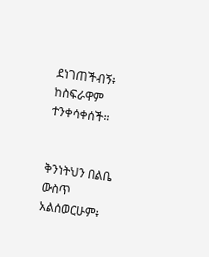ደነገጠችብኝ፥ ከስፍራዋም ተንቀሳቀሰች።


ቅንነትህን በልቤ ውስጥ አልሰወርሁም፥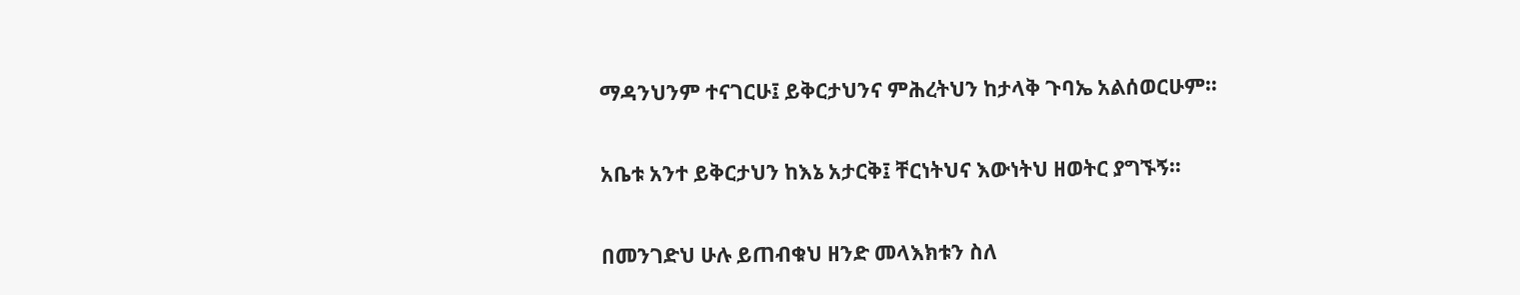ማዳንህንም ተናገርሁ፤ ይቅርታህንና ምሕረትህን ከታላቅ ጉባኤ አልሰወርሁም።


አቤቱ አንተ ይቅርታህን ከእኔ አታርቅ፤ ቸርነትህና እውነትህ ዘወትር ያግኙኝ።


በመንገድህ ሁሉ ይጠብቁህ ዘንድ መላእክቱን ስለ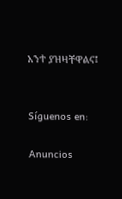አንተ ያዝዛቸዋልና፤


Síguenos en:

Anuncios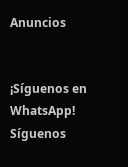Anuncios


¡Síguenos en WhatsApp! Síguenos